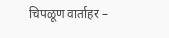चिपळूण वार्ताहर –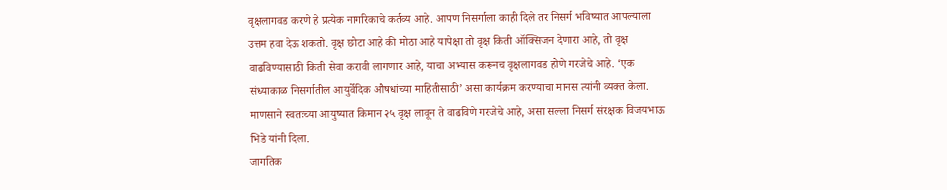वृक्षलागवड करणे हे प्रत्येक नागरिकाचे कर्तव्य आहे. आपण निसर्गाला काही दिले तर निसर्ग भविष्यात आपल्याला उत्तम हवा देऊ शकतो. वृक्ष छोटा आहे की मोठा आहे यापेक्षा तो वृक्ष किती ऑक्सिजन देणारा आहे, तो वृक्ष वाढविण्यासाठी किती सेवा करावी लागणार आहे, याचा अभ्यास करूनच वृक्षलागवड होणे गरजेचे आहे. ‘एक संध्याकाळ निसर्गातील आयुर्वेदिक औषधांच्या माहितीसाठी’ असा कार्यक्रम करण्याचा मानस त्यांनी व्यक्त केला. माणसाने स्वतःच्या आयुष्यात किमान २५ वृक्ष लावून ते वाढविणे गरजेचे आहे, असा सल्ला निसर्ग संरक्षक विजयभाऊ भिडे यांनी दिला.
जागतिक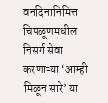वनदिनानिमित्त चिपळूणमधील निसर्ग सेवा करणाऱ्या ‘आम्ही मिळून सारे’ या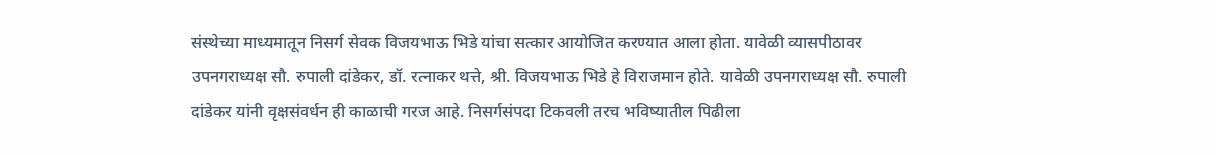संस्थेच्या माध्यमातून निसर्ग सेवक विजयभाऊ भिडे यांचा सत्कार आयोजित करण्यात आला होता. यावेळी व्यासपीठावर उपनगराध्यक्ष सौ. रुपाली दांडेकर, डॉ. रत्नाकर थत्ते, श्री. विजयभाऊ भिडे हे विराजमान होते. यावेळी उपनगराध्यक्ष सौ. रुपाली दांडेकर यांनी वृक्षसंवर्धन ही काळाची गरज आहे. निसर्गसंपदा टिकवली तरच भविष्यातील पिढीला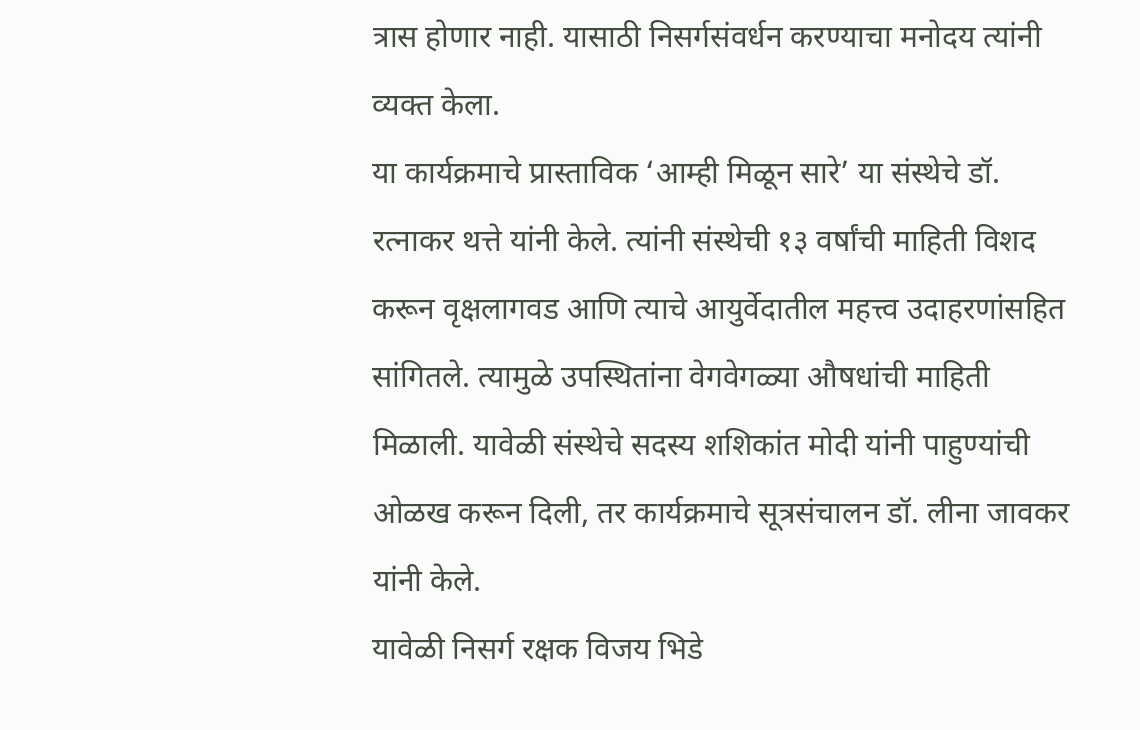त्रास होणार नाही. यासाठी निसर्गसंवर्धन करण्याचा मनोदय त्यांनी व्यक्त केला.
या कार्यक्रमाचे प्रास्ताविक ‘आम्ही मिळून सारे’ या संस्थेचे डॉ. रत्नाकर थत्ते यांनी केले. त्यांनी संस्थेची १३ वर्षांची माहिती विशद करून वृक्षलागवड आणि त्याचे आयुर्वेदातील महत्त्व उदाहरणांसहित सांगितले. त्यामुळे उपस्थितांना वेगवेगळ्या औषधांची माहिती मिळाली. यावेळी संस्थेचे सदस्य शशिकांत मोदी यांनी पाहुण्यांची ओळख करून दिली, तर कार्यक्रमाचे सूत्रसंचालन डॉ. लीना जावकर यांनी केले.
यावेळी निसर्ग रक्षक विजय भिडे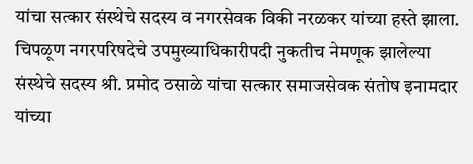यांचा सत्कार संस्थेचे सदस्य व नगरसेवक विकी नरळकर यांच्या हस्ते झाला. चिपळूण नगरपरिषदेचे उपमुख्याधिकारीपदी नुकतीच नेमणूक झालेल्या संस्थेचे सदस्य श्री. प्रमोद ठसाळे यांचा सत्कार समाजसेवक संतोष इनामदार यांच्या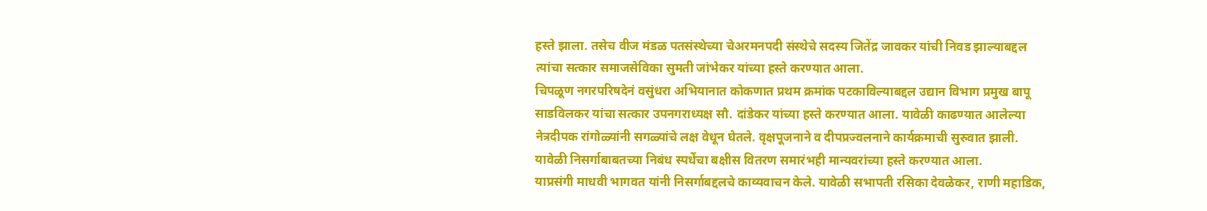हस्ते झाला. तसेच वीज मंडळ पतसंस्थेच्या चेअरमनपदी संस्थेचे सदस्य जितेंद्र जावकर यांची निवड झाल्याबद्दल त्यांचा सत्कार समाजसेविका सुमती जांभेकर यांच्या हस्ते करण्यात आला.
चिपळूण नगरपरिषदेनं वसुंधरा अभियानात कोकणात प्रथम क्रमांक पटकाविल्याबद्दल उद्यान विभाग प्रमुख बापू साडविलकर यांचा सत्कार उपनगराध्यक्ष सौ. दांडेकर यांच्या हस्ते करण्यात आला. यावेळी काढण्यात आलेल्या नेत्रदीपक रांगोळ्यांनी सगळ्यांचे लक्ष वेधून घेतले. वृक्षपूजनाने व दीपप्रज्वलनाने कार्यक्रमाची सुरुवात झाली. यावेळी निसर्गाबाबतच्या निबंध स्पर्धेचा बक्षीस वितरण समारंभही मान्यवरांच्या हस्ते करण्यात आला.
याप्रसंगी माधवी भागवत यांनी निसर्गाबद्दलचे काव्यवाचन केले. यावेळी सभापती रसिका देवळेकर, राणी महाडिक,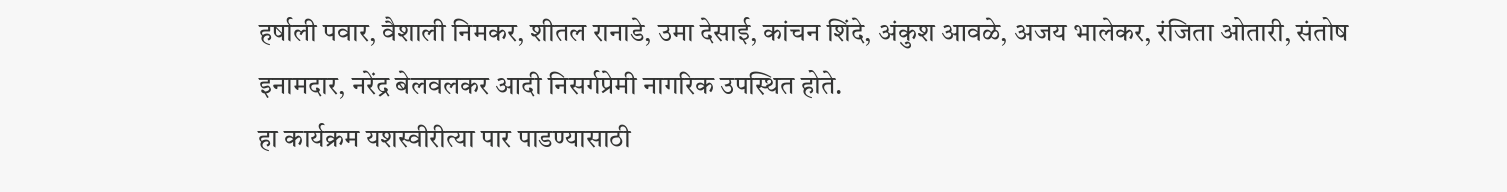हर्षाली पवार, वैशाली निमकर, शीतल रानाडे, उमा देसाई, कांचन शिंदे, अंकुश आवळे, अजय भालेकर, रंजिता ओतारी, संतोष इनामदार, नरेंद्र बेलवलकर आदी निसर्गप्रेमी नागरिक उपस्थित होते.
हा कार्यक्रम यशस्वीरीत्या पार पाडण्यासाठी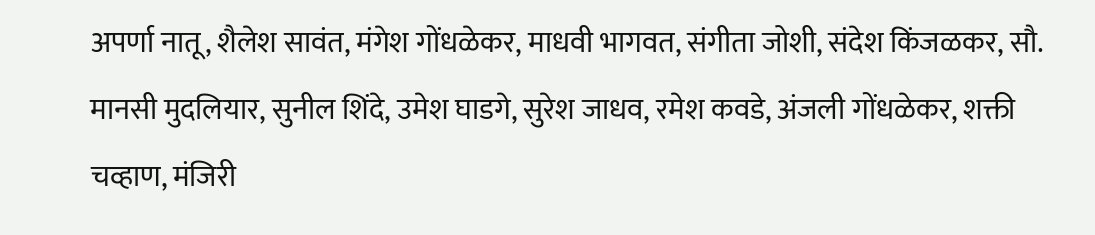अपर्णा नातू, शैलेश सावंत, मंगेश गोंधळेकर, माधवी भागवत, संगीता जोशी, संदेश किंजळकर, सौ. मानसी मुदलियार, सुनील शिंदे, उमेश घाडगे, सुरेश जाधव, रमेश कवडे, अंजली गोंधळेकर, शक्ती चव्हाण, मंजिरी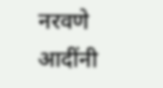नरवणे आदींनी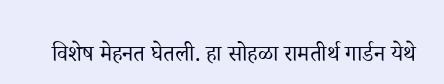विशेष मेहनत घेतली. हा सोहळा रामतीर्थ गार्डन येथे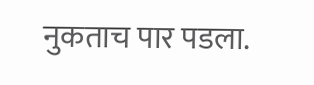नुकताच पार पडला.